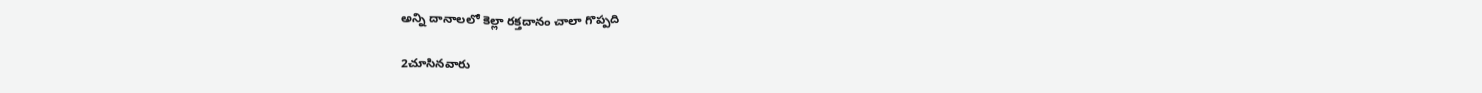అన్ని దానాలలో కెల్లా రక్తదానం చాలా గొప్పది

2చూసినవారు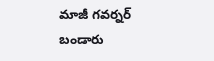మాజీ గవర్నర్ బండారు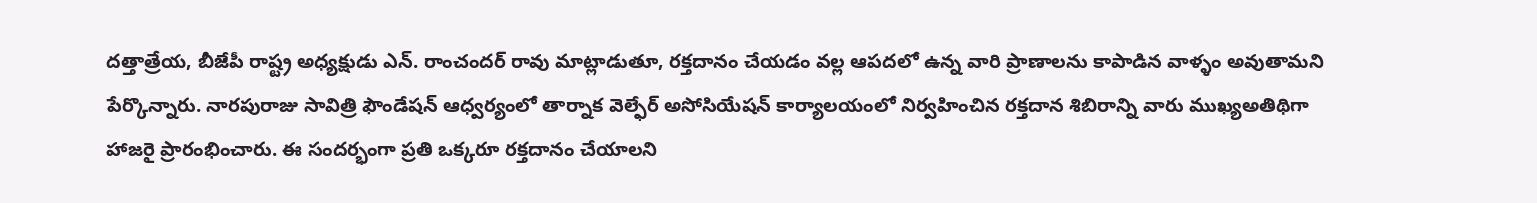దత్తాత్రేయ, బీజేపీ రాష్ట్ర అధ్యక్షుడు ఎన్. రాంచందర్ రావు మాట్లాడుతూ, రక్తదానం చేయడం వల్ల ఆపదలో ఉన్న వారి ప్రాణాలను కాపాడిన వాళ్ళం అవుతామని పేర్కొన్నారు. నారపురాజు సావిత్రి ఫౌండేషన్ ఆధ్వర్యంలో తార్నాక వెల్ఫేర్ అసోసియేషన్ కార్యాలయంలో నిర్వహించిన రక్తదాన శిబిరాన్ని వారు ముఖ్యఅతిథిగా హాజరై ప్రారంభించారు. ఈ సందర్భంగా ప్రతి ఒక్కరూ రక్తదానం చేయాలని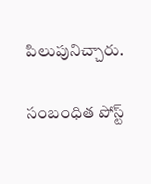పిలుపునిచ్చారు.

సంబంధిత పోస్ట్